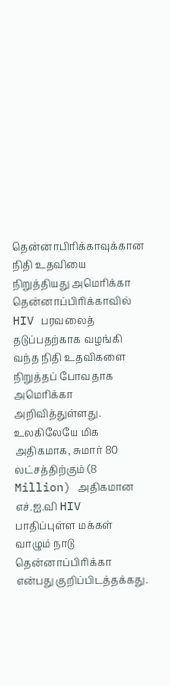தென்னாபிரிக்காவுக்கான நிதி உதவியை நிறுத்தியது அமெரிக்கா
தென்னாப்பிரிக்காவில் HIV பரவலைத் தடுப்பதற்காக வழங்கி வந்த நிதி உதவிகளை நிறுத்தப் போவதாக அமெரிக்கா அறிவித்துள்ளது.
உலகிலேயே மிக அதிகமாக, சுமார் 80 லட்சத்திற்கும் (8 Million) அதிகமான எச்.ஐ.வி HIV
பாதிப்புள்ள மக்கள் வாழும் நாடு தென்னாப்பிரிக்கா என்பது குறிப்பிடத்தக்கது.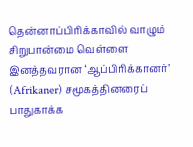தென்னாப்பிரிக்காவில் வாழும் சிறுபான்மை வெள்ளை இனத்தவரான ‘ஆப்பிரிக்கானர்’ (Afrikaner) சமூகத்தினரைப் பாதுகாக்க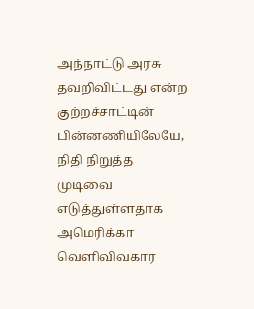அந்நாட்டு அரசு தவறிவிட்டது என்ற குற்றச்சாட்டின் பின்னணியிலேயே, நிதி நிறுத்த முடிவை எடுத்துள்ளதாக அமெரிக்கா வெளிவிவகார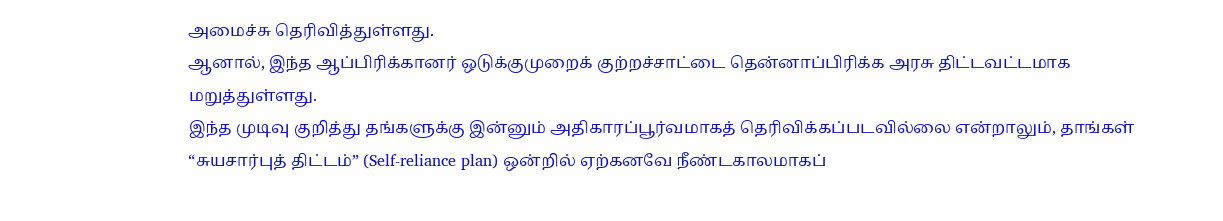அமைச்சு தெரிவித்துள்ளது.
ஆனால், இந்த ஆப்பிரிக்கானர் ஒடுக்குமுறைக் குற்றச்சாட்டை தென்னாப்பிரிக்க அரசு திட்டவட்டமாக மறுத்துள்ளது.
இந்த முடிவு குறித்து தங்களுக்கு இன்னும் அதிகாரப்பூர்வமாகத் தெரிவிக்கப்படவில்லை என்றாலும், தாங்கள் “சுயசார்புத் திட்டம்” (Self-reliance plan) ஒன்றில் ஏற்கனவே நீண்டகாலமாகப்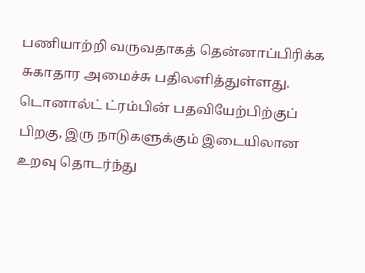பணியாற்றி வருவதாகத் தென்னாப்பிரிக்க சுகாதார அமைச்சு பதிலளித்துள்ளது.
டொனால்ட் ட்ரம்பின் பதவியேற்பிற்குப் பிறகு, இரு நாடுகளுக்கும் இடையிலான உறவு தொடர்ந்து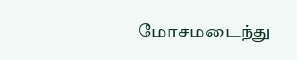மோசமடைந்து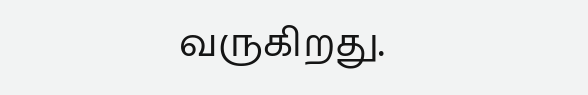வருகிறது.